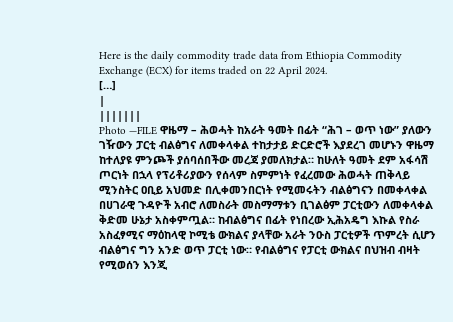Here is the daily commodity trade data from Ethiopia Commodity Exchange (ECX) for items traded on 22 April 2024.
[…]
|
|||||||
Photo —FILE ዋዜማ – ሕወሓት ከአራት ዓመት በፊት “ሕገ – ወጥ ነው” ያለውን ገዥውን ፓርቲ ብልፅግና ለመቀላቀል ተከታታይ ድርድሮች እያደረገ መሆኑን ዋዜማ ከተለያዩ ምንጮች ያሰባሰበችው መረጃ ያመለክታል። ከሁለት ዓመት ደም አፋሳሽ ጦርነት በኋላ የፕሪቶሪያውን የሰላም ስምምነት የፈረመው ሕወሓት ጠቅላይ ሚንስትር ዐቢይ አህመድ በሊቀመንበርነት የሚመሩትን ብልፅግናን በመቀላቀል በሀገራዊ ጉዳዮች አብሮ ለመስራት መስማማቱን ቢገልፅም ፓርቲውን ለመቀላቀል ቅድመ ሁኔታ አስቀምጧል። ከብልፅግና በፊት የነበረው ኢሕአዴግ እኩል የስራ አስፈፃሚና ማዕከላዊ ኮሚቴ ውክልና ያላቸው አራት ንዑስ ፓርቲዎች ጥምረት ሲሆን ብልፅግና ግን አንድ ወጥ ፓርቲ ነው። የብልፅግና የፓርቲ ውክልና በህዝብ ብዛት የሚወሰን እንጂ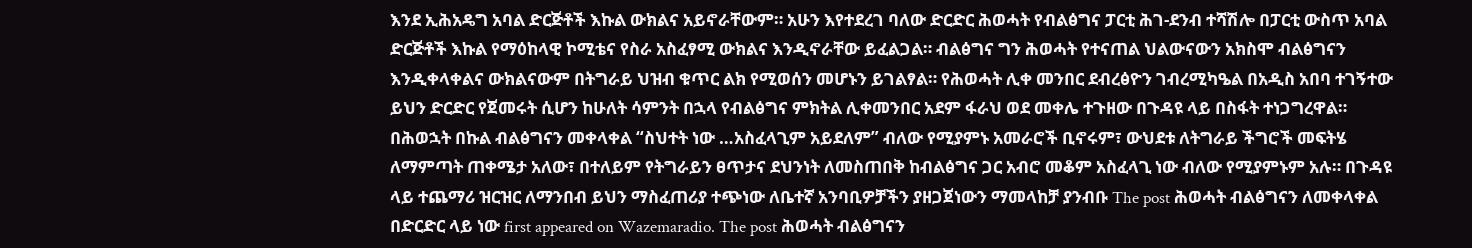እንደ ኢሕአዴግ አባል ድርጅቶች እኩል ውክልና አይኖራቸውም። አሁን እየተደረገ ባለው ድርድር ሕወሓት የብልፅግና ፓርቲ ሕገ-ደንብ ተሻሽሎ በፓርቲ ውስጥ አባል ድርጅቶች እኩል የማዕከላዊ ኮሚቴና የስራ አስፈፃሚ ውክልና እንዲኖራቸው ይፈልጋል። ብልፅግና ግን ሕወሓት የተናጠል ህልውናውን አክስሞ ብልፅግናን እንዲቀላቀልና ውክልናውም በትግራይ ህዝብ ቁጥር ልክ የሚወሰን መሆኑን ይገልፃል። የሕወሓት ሊቀ መንበር ደብረፅዮን ገብረሚካዔል በአዲስ አበባ ተገኝተው ይህን ድርድር የጀመሩት ሲሆን ከሁለት ሳምንት በኋላ የብልፅግና ምክትል ሊቀመንበር አደም ፋራህ ወደ መቀሌ ተጉዘው በጉዳዩ ላይ በስፋት ተነጋግረዋል። በሕወኋት በኩል ብልፅግናን መቀላቀል “ስህተት ነው …አስፈላጊም አይደለም” ብለው የሚያምኑ አመራሮች ቢኖሩም፣ ውህደቱ ለትግራይ ችግሮች መፍትሄ ለማምጣት ጠቀሜታ አለው፣ በተለይም የትግራይን ፀጥታና ደህንነት ለመስጠበቅ ከብልፅግና ጋር አብሮ መቆም አስፈላጊ ነው ብለው የሚያምኑም አሉ። በጉዳዩ ላይ ተጨማሪ ዝርዝር ለማንበብ ይህን ማስፈጠሪያ ተጭነው ለቤተኛ አንባቢዎቻችን ያዘጋጀነውን ማመላከቻ ያንብቡ The post ሕወሓት ብልፅግናን ለመቀላቀል በድርድር ላይ ነው first appeared on Wazemaradio. The post ሕወሓት ብልፅግናን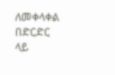ለመቀላቀል በድርድር ላይ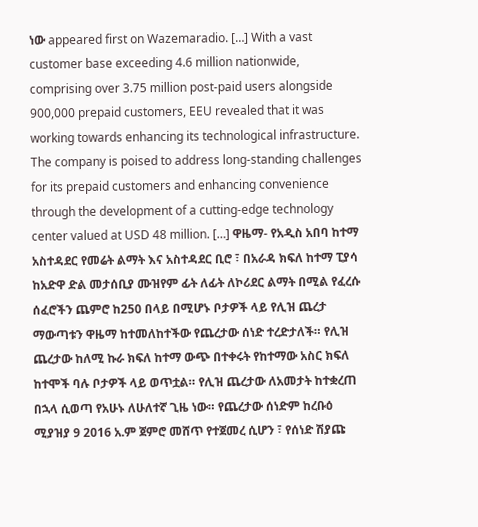ነው appeared first on Wazemaradio. […] With a vast customer base exceeding 4.6 million nationwide, comprising over 3.75 million post-paid users alongside 900,000 prepaid customers, EEU revealed that it was working towards enhancing its technological infrastructure. The company is poised to address long-standing challenges for its prepaid customers and enhancing convenience through the development of a cutting-edge technology center valued at USD 48 million. […] ዋዜማ- የአዲስ አበባ ከተማ አስተዳደር የመሬት ልማት እና አስተዳደር ቢሮ ፣ በአራዳ ክፍለ ከተማ ፒያሳ ከአድዋ ድል መታሰቢያ ሙዝየም ፊት ለፊት ለኮሪደር ልማት በሚል የፈረሱ ሰፈሮችን ጨምሮ ከ250 በላይ በሚሆኑ ቦታዎች ላይ የሊዝ ጨረታ ማውጣቱን ዋዜማ ከተመለከተችው የጨረታው ሰነድ ተረድታለች። የሊዝ ጨረታው ከለሚ ኩራ ክፍለ ከተማ ውጭ በተቀሩት የከተማው አስር ክፍለ ከተሞች ባሉ ቦታዎች ላይ ወጥቷል። የሊዝ ጨረታው ለአመታት ከተቋረጠ በኋላ ሲወጣ የአሁኑ ለሁለተኛ ጊዜ ነው። የጨረታው ሰነድም ከረቡዕ ሚያዝያ 9 2016 አ.ም ጀምሮ መሸጥ የተጀመረ ሲሆን ፣ የሰነድ ሽያጩ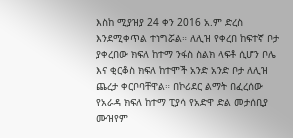እስከ ሚያዝያ 24 ቀን 2016 አ.ም ድረስ እንደሚቀጥል ተነግሯል። ለሊዝ የቀረበ ከፍተኛ ቦታ ያቀረበው ክፍለ ከተማ ንፋስ ስልክ ላፍቶ ሲሆን ቦሌ እና ቂርቆስ ክፍለ ከተሞች አንድ አንድ ቦታ ለሊዝ ጨረታ ቀርቦባቸዋል። በኮሪደር ልማት በፈረሰው የአራዳ ክፍለ ከተማ ፒያሳ የአድዋ ድል መታሰቢያ ሙዝየም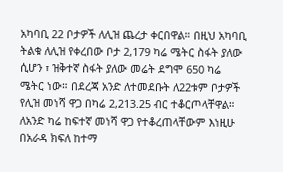አካባቢ 22 ቦታዎች ለሊዝ ጨረታ ቀርበዋል። በዚህ አካባቢ ትልቁ ለሊዝ የቀረበው ቦታ 2,179 ካሬ ሜትር ስፋት ያለው ሲሆን ፣ ዝቅተኛ ስፋት ያለው መሬት ደግሞ 650 ካሬ ሜትር ነው። በደረጃ አንድ ለተመደቡት ለ22ቱም ቦታዎች የሊዝ መነሻ ዋጋ በካሬ 2,213.25 ብር ተቆርጦላቸዋል። ለአንድ ካሬ ከፍተኛ መነሻ ዋጋ የተቆረጠላቸውም እነዚሁ በአራዳ ክፍለ ከተማ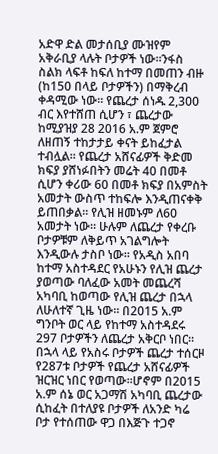አድዋ ድል መታሰቢያ ሙዝየም አቅራቢያ ላሉት ቦታዎች ነው።ንፋስ ስልክ ላፍቶ ከፍለ ከተማ በመጠን ብዙ (ከ150 በላይ ቦታዎችን) በማቅረብ ቀዳሚው ነው። የጨረታ ሰነዱ 2,300 ብር እየተሸጠ ሲሆን ፣ ጨረታው ከሚያዝያ 28 2016 አ.ም ጀምሮ ለዘጠኝ ተከታታይ ቀናት ይከፈታል ተብሏል። የጨረታ አሸናፊዎች ቅድመ ክፍያ ያሸነፉበትን መሬት 40 በመቶ ሲሆን ቀሪው 60 በመቶ ክፍያ በአምስት አመታት ውስጥ ተከፍሎ እንዲጠናቀቅ ይጠበቃል። የሊዝ ዘመኑም ለ60 አመታት ነው። ሁሉም ለጨረታ የቀረቡ ቦታዎቹም ለቅይጥ አገልግሎት እንዲውሉ ታስቦ ነው። የአዲስ አበባ ከተማ አስተዳደር የአሁኑን የሊዝ ጨረታ ያወጣው ባለፈው አመት መጨረሻ አካባቢ ከወጣው የሊዝ ጨረታ በኋላ ለሁለተኛ ጊዜ ነው። በ2015 አ.ም ግንቦት ወር ላይ የከተማ አስተዳደሩ 297 ቦታዎችን ለጨረታ አቅርቦ ነበር። በኋላ ላይ የአስሩ ቦታዎች ጨረታ ተሰርዞ የ287ቱ ቦታዎች የጨረታ አሸናፊዎች ዝርዝር ነበር የወጣው።ሆኖም በ2015 አ.ም ሰኔ ወር አጋማሽ አካባቢ ጨረታው ሲከፈት በተለያዩ ቦታዎች ለአንድ ካሬ ቦታ የተሰጠው ዋጋ በእጅጉ ተጋኖ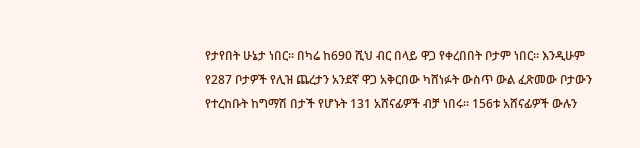የታየበት ሁኔታ ነበር። በካሬ ከ690 ሺህ ብር በላይ ዋጋ የቀረበበት ቦታም ነበር። እንዲሁም የ287 ቦታዎች የሊዝ ጨረታን አንደኛ ዋጋ አቅርበው ካሸነፉት ውስጥ ውል ፈጽመው ቦታውን የተረከቡት ከግማሽ በታች የሆኑት 131 አሸናፊዎች ብቻ ነበሩ። 156ቱ አሸናፊዎች ውሉን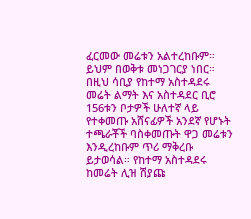ፈርመው መሬቱን አልተረከቡም። ይህም በወቅቱ መነጋገርያ ነበር። በዚህ ሳቢያ የከተማ አስተዳደሩ መሬት ልማት እና አስተዳደር ቢሮ 156ቱን ቦታዎች ሁለተኛ ላይ የተቀመጡ አሸናፊዎች አንደኛ የሆኑት ተጫራቾች ባስቀመጡት ዋጋ መሬቱን እንዲረከቡም ጥሪ ማቅረቡ ይታወሳል። የከተማ አስተዳደሩ ከመሬት ሊዝ ሽያጩ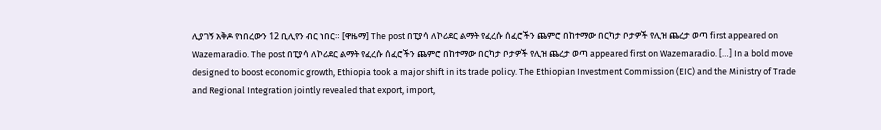ሊያገኝ አቅዶ የነበረውን 12 ቢሊየን ብር ነበር። [ዋዜማ] The post በፒያሳ ለኮሪደር ልማት የፈረሱ ሰፈሮችን ጨምሮ በከተማው በርካታ ቦታዎች የሊዝ ጨረታ ወጣ first appeared on Wazemaradio. The post በፒያሳ ለኮሪደር ልማት የፈረሱ ሰፈሮችን ጨምሮ በከተማው በርካታ ቦታዎች የሊዝ ጨረታ ወጣ appeared first on Wazemaradio. […] In a bold move designed to boost economic growth, Ethiopia took a major shift in its trade policy. The Ethiopian Investment Commission (EIC) and the Ministry of Trade and Regional Integration jointly revealed that export, import,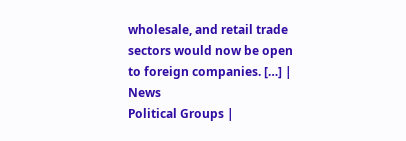wholesale, and retail trade sectors would now be open to foreign companies. […] |
News
Political Groups |